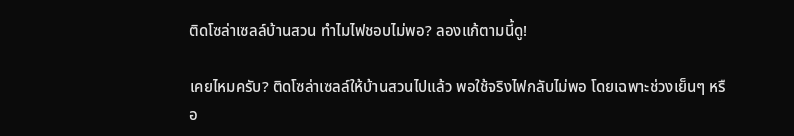ติดโซล่าเซลล์บ้านสวน ทำไมไฟชอบไม่พอ? ลองแก้ตามนี้ดู!

เคยไหมครับ? ติดโซล่าเซลล์ให้บ้านสวนไปแล้ว พอใช้จริงไฟกลับไม่พอ โดยเฉพาะช่วงเย็นๆ หรือ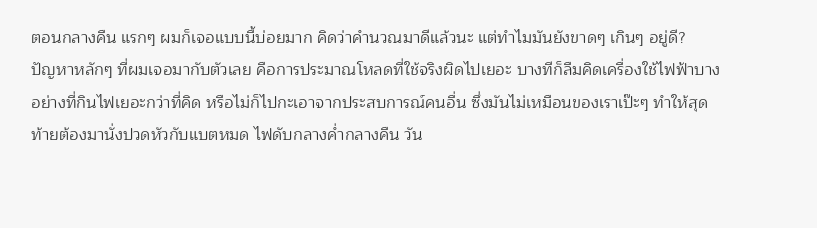ตอนกลางคืน แรกๆ ผมก็เจอแบบนี้บ่อยมาก คิดว่าคำนวณมาดีแล้วนะ แต่ทำไมมันยังขาดๆ เกินๆ อยู่ดี?
ปัญหาหลักๆ ที่ผมเจอมากับตัวเลย คือการประมาณโหลดที่ใช้จริงผิดไปเยอะ บางทีก็ลืมคิดเครื่องใช้ไฟฟ้าบางอย่างที่กินไฟเยอะกว่าที่คิด หรือไม่ก็ไปกะเอาจากประสบการณ์คนอื่น ซึ่งมันไม่เหมือนของเราเป๊ะๆ ทำให้สุดท้ายต้องมานั่งปวดหัวกับแบตหมด ไฟดับกลางค่ำกลางคืน วัน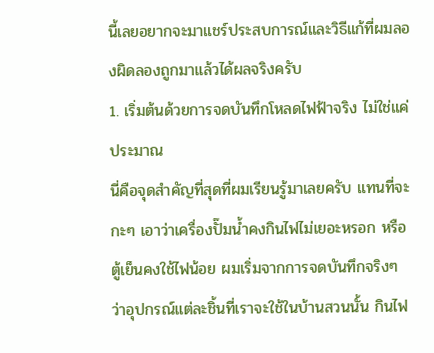นี้เลยอยากจะมาแชร์ประสบการณ์และวิธีแก้ที่ผมลองผิดลองถูกมาแล้วได้ผลจริงครับ
1. เริ่มต้นด้วยการจดบันทึกโหลดไฟฟ้าจริง ไม่ใช่แค่ประมาณ
นี่คือจุดสำคัญที่สุดที่ผมเรียนรู้มาเลยครับ แทนที่จะกะๆ เอาว่าเครื่องปั๊มน้ำคงกินไฟไม่เยอะหรอก หรือตู้เย็นคงใช้ไฟน้อย ผมเริ่มจากการจดบันทึกจริงๆ ว่าอุปกรณ์แต่ละชิ้นที่เราจะใช้ในบ้านสวนนั้น กินไฟ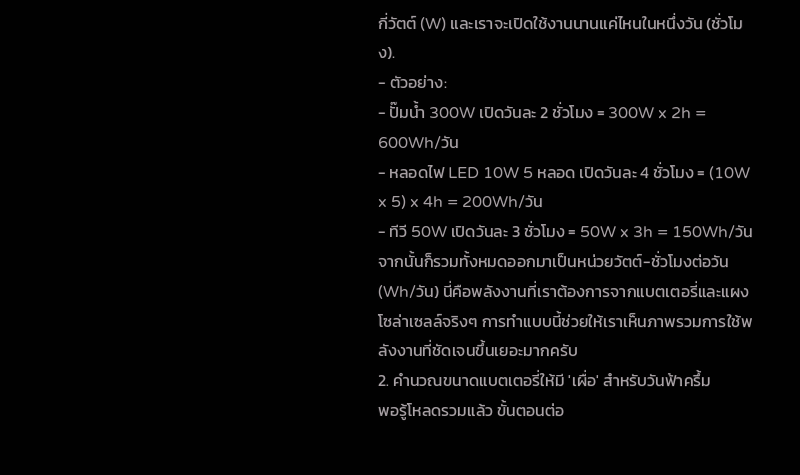กี่วัตต์ (W) และเราจะเปิดใช้งานนานแค่ไหนในหนึ่งวัน (ชั่วโมง).
- ตัวอย่าง:
- ปั๊มน้ำ 300W เปิดวันละ 2 ชั่วโมง = 300W x 2h = 600Wh/วัน
- หลอดไฟ LED 10W 5 หลอด เปิดวันละ 4 ชั่วโมง = (10W x 5) x 4h = 200Wh/วัน
- ทีวี 50W เปิดวันละ 3 ชั่วโมง = 50W x 3h = 150Wh/วัน
จากนั้นก็รวมทั้งหมดออกมาเป็นหน่วยวัตต์-ชั่วโมงต่อวัน (Wh/วัน) นี่คือพลังงานที่เราต้องการจากแบตเตอรี่และแผงโซล่าเซลล์จริงๆ การทำแบบนี้ช่วยให้เราเห็นภาพรวมการใช้พลังงานที่ชัดเจนขึ้นเยอะมากครับ
2. คำนวณขนาดแบตเตอรี่ให้มี 'เผื่อ' สำหรับวันฟ้าครึ้ม
พอรู้โหลดรวมแล้ว ขั้นตอนต่อ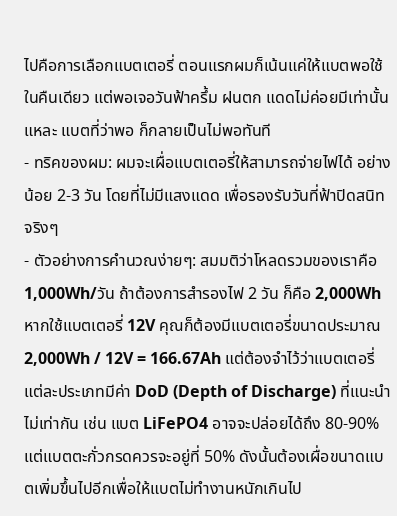ไปคือการเลือกแบตเตอรี่ ตอนแรกผมก็เน้นแค่ให้แบตพอใช้ในคืนเดียว แต่พอเจอวันฟ้าครึ้ม ฝนตก แดดไม่ค่อยมีเท่านั้นแหละ แบตที่ว่าพอ ก็กลายเป็นไม่พอทันที
- ทริคของผม: ผมจะเผื่อแบตเตอรี่ให้สามารถจ่ายไฟได้ อย่างน้อย 2-3 วัน โดยที่ไม่มีแสงแดด เพื่อรองรับวันที่ฟ้าปิดสนิทจริงๆ
- ตัวอย่างการคำนวณง่ายๆ: สมมติว่าโหลดรวมของเราคือ 1,000Wh/วัน ถ้าต้องการสำรองไฟ 2 วัน ก็คือ 2,000Wh หากใช้แบตเตอรี่ 12V คุณก็ต้องมีแบตเตอรี่ขนาดประมาณ 2,000Wh / 12V = 166.67Ah แต่ต้องจำไว้ว่าแบตเตอรี่แต่ละประเภทมีค่า DoD (Depth of Discharge) ที่แนะนำไม่เท่ากัน เช่น แบต LiFePO4 อาจจะปล่อยได้ถึง 80-90% แต่แบตตะกั่วกรดควรจะอยู่ที่ 50% ดังนั้นต้องเผื่อขนาดแบตเพิ่มขึ้นไปอีกเพื่อให้แบตไม่ทำงานหนักเกินไป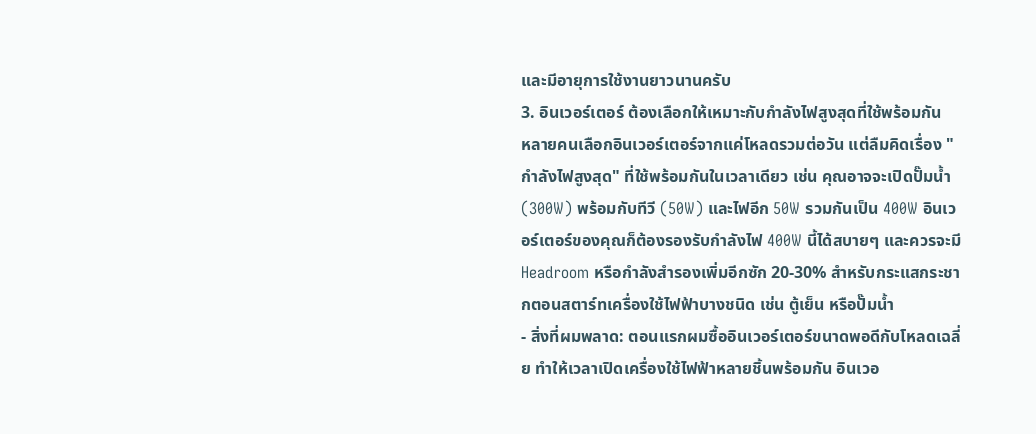และมีอายุการใช้งานยาวนานครับ
3. อินเวอร์เตอร์ ต้องเลือกให้เหมาะกับกำลังไฟสูงสุดที่ใช้พร้อมกัน
หลายคนเลือกอินเวอร์เตอร์จากแค่โหลดรวมต่อวัน แต่ลืมคิดเรื่อง "กำลังไฟสูงสุด" ที่ใช้พร้อมกันในเวลาเดียว เช่น คุณอาจจะเปิดปั๊มน้ำ (300W) พร้อมกับทีวี (50W) และไฟอีก 50W รวมกันเป็น 400W อินเวอร์เตอร์ของคุณก็ต้องรองรับกำลังไฟ 400W นี้ได้สบายๆ และควรจะมี Headroom หรือกำลังสำรองเพิ่มอีกซัก 20-30% สำหรับกระแสกระชากตอนสตาร์ทเครื่องใช้ไฟฟ้าบางชนิด เช่น ตู้เย็น หรือปั๊มน้ำ
- สิ่งที่ผมพลาด: ตอนแรกผมซื้ออินเวอร์เตอร์ขนาดพอดีกับโหลดเฉลี่ย ทำให้เวลาเปิดเครื่องใช้ไฟฟ้าหลายชิ้นพร้อมกัน อินเวอ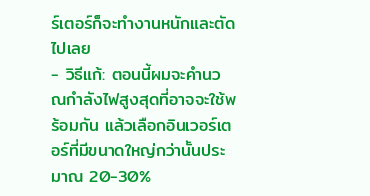ร์เตอร์ก็จะทำงานหนักและตัดไปเลย
- วิธีแก้: ตอนนี้ผมจะคำนวณกำลังไฟสูงสุดที่อาจจะใช้พร้อมกัน แล้วเลือกอินเวอร์เตอร์ที่มีขนาดใหญ่กว่านั้นประมาณ 20-30%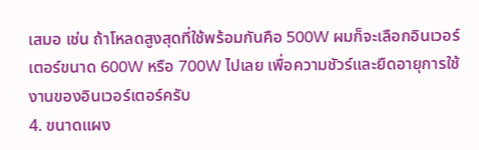เสมอ เช่น ถ้าโหลดสูงสุดที่ใช้พร้อมกันคือ 500W ผมก็จะเลือกอินเวอร์เตอร์ขนาด 600W หรือ 700W ไปเลย เพื่อความชัวร์และยืดอายุการใช้งานของอินเวอร์เตอร์ครับ
4. ขนาดแผง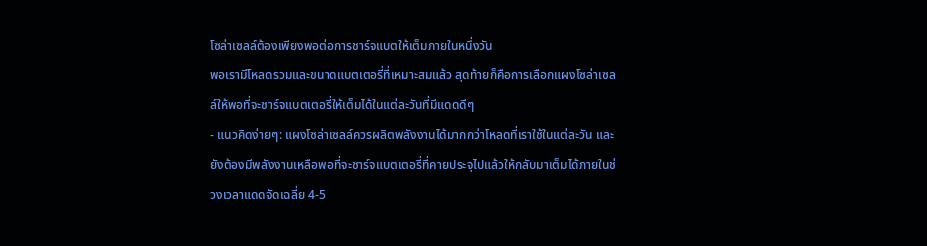โซล่าเซลล์ต้องเพียงพอต่อการชาร์จแบตให้เต็มภายในหนึ่งวัน
พอเรามีโหลดรวมและขนาดแบตเตอรี่ที่เหมาะสมแล้ว สุดท้ายก็คือการเลือกแผงโซล่าเซลล์ให้พอที่จะชาร์จแบตเตอรี่ให้เต็มได้ในแต่ละวันที่มีแดดดีๆ
- แนวคิดง่ายๆ: แผงโซล่าเซลล์ควรผลิตพลังงานได้มากกว่าโหลดที่เราใช้ในแต่ละวัน และยังต้องมีพลังงานเหลือพอที่จะชาร์จแบตเตอรี่ที่คายประจุไปแล้วให้กลับมาเต็มได้ภายในช่วงเวลาแดดจัดเฉลี่ย 4-5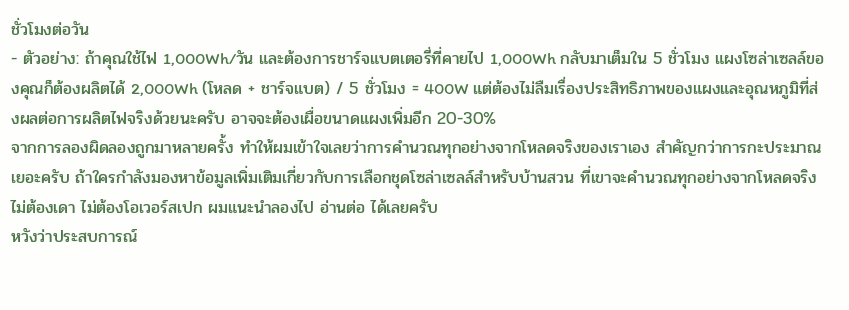ชั่วโมงต่อวัน
- ตัวอย่าง: ถ้าคุณใช้ไฟ 1,000Wh/วัน และต้องการชาร์จแบตเตอรี่ที่คายไป 1,000Wh กลับมาเต็มใน 5 ชั่วโมง แผงโซล่าเซลล์ของคุณก็ต้องผลิตได้ 2,000Wh (โหลด + ชาร์จแบต) / 5 ชั่วโมง = 400W แต่ต้องไม่ลืมเรื่องประสิทธิภาพของแผงและอุณหภูมิที่ส่งผลต่อการผลิตไฟจริงด้วยนะครับ อาจจะต้องเผื่อขนาดแผงเพิ่มอีก 20-30%
จากการลองผิดลองถูกมาหลายครั้ง ทำให้ผมเข้าใจเลยว่าการคำนวณทุกอย่างจากโหลดจริงของเราเอง สำคัญกว่าการกะประมาณเยอะครับ ถ้าใครกำลังมองหาข้อมูลเพิ่มเติมเกี่ยวกับการเลือกชุดโซล่าเซลล์สำหรับบ้านสวน ที่เขาจะคำนวณทุกอย่างจากโหลดจริง ไม่ต้องเดา ไม่ต้องโอเวอร์สเปก ผมแนะนำลองไป อ่านต่อ ได้เลยครับ
หวังว่าประสบการณ์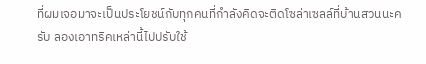ที่ผมเจอมาจะเป็นประโยชน์กับทุกคนที่กำลังคิดจะติดโซล่าเซลล์ที่บ้านสวนนะครับ ลองเอาทริคเหล่านี้ไปปรับใช้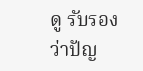ดู รับรองว่าปัญ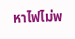หาไฟไม่พ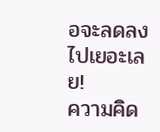อจะลดลงไปเยอะเลย!
ความคิด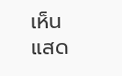เห็น
แสด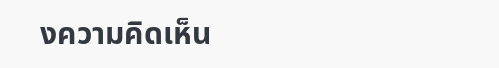งความคิดเห็น